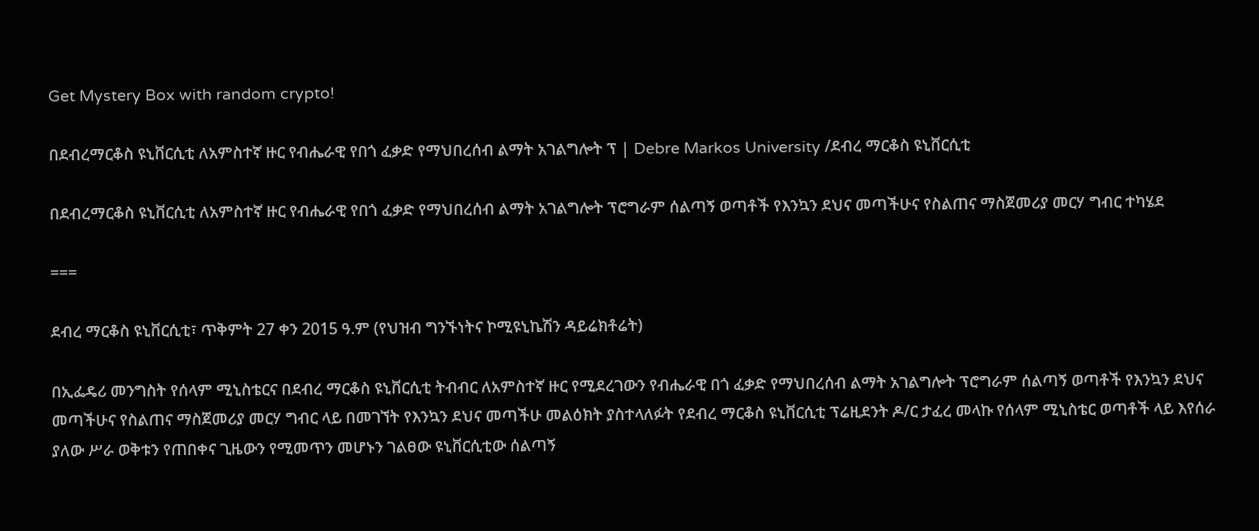Get Mystery Box with random crypto!

በደብረማርቆስ ዩኒቨርሲቲ ለአምስተኛ ዙር የብሔራዊ የበጎ ፈቃድ የማህበረሰብ ልማት አገልግሎት ፕ | Debre Markos University /ደብረ ማርቆስ ዩኒቨርሲቲ

በደብረማርቆስ ዩኒቨርሲቲ ለአምስተኛ ዙር የብሔራዊ የበጎ ፈቃድ የማህበረሰብ ልማት አገልግሎት ፕሮግራም ሰልጣኝ ወጣቶች የእንኳን ደህና መጣችሁና የስልጠና ማስጀመሪያ መርሃ ግብር ተካሄደ

===

ደብረ ማርቆስ ዩኒቨርሲቲ፣ ጥቅምት 27 ቀን 2015 ዓ.ም (የህዝብ ግንኙነትና ኮሚዩኒኬሽን ዳይሬክቶሬት)

በኢፌዴሪ መንግስት የሰላም ሚኒስቴርና በደብረ ማርቆስ ዩኒቨርሲቲ ትብብር ለአምስተኛ ዙር የሚደረገውን የብሔራዊ በጎ ፈቃድ የማህበረሰብ ልማት አገልግሎት ፕሮግራም ሰልጣኝ ወጣቶች የእንኳን ደህና መጣችሁና የስልጠና ማስጀመሪያ መርሃ ግብር ላይ በመገኘት የእንኳን ደህና መጣችሁ መልዕክት ያስተላለፉት የደብረ ማርቆስ ዩኒቨርሲቲ ፕሬዚደንት ዶ/ር ታፈረ መላኩ የሰላም ሚኒስቴር ወጣቶች ላይ እየሰራ ያለው ሥራ ወቅቱን የጠበቀና ጊዜውን የሚመጥን መሆኑን ገልፀው ዩኒቨርሲቲው ሰልጣኝ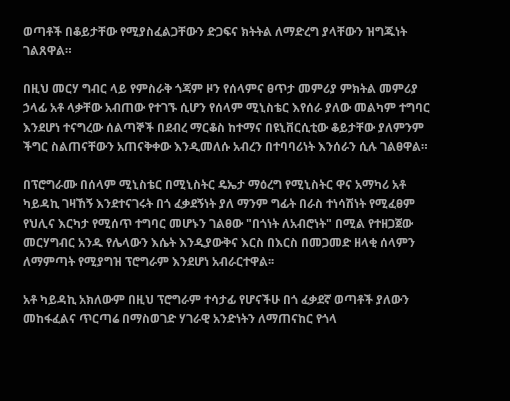ወጣቶች በቆይታቸው የሚያስፈልጋቸውን ድጋፍና ክትትል ለማድረግ ያላቸውን ዝግጁነት ገልጸዋል።

በዚህ መርሃ ግብር ላይ የምስራቅ ጎጃም ዞን የሰላምና ፀጥታ መምሪያ ምክትል መምሪያ ኃላፊ አቶ ላቃቸው አብጠው የተገኙ ሲሆን የሰላም ሚኒስቴር እየሰራ ያለው መልካም ተግባር እንደሆነ ተናግረው ሰልጣኞች በደብረ ማርቆስ ከተማና በዩኒቨርሲቲው ቆይታቸው ያለምንም ችግር ስልጠናቸውን አጠናቅቀው እንዲመለሱ አብረን በተባባሪነት እንሰራን ሲሉ ገልፀዋል።

በፕሮግራሙ በሰላም ሚኒስቴር በሚኒስትር ዴኤታ ማዕረግ የሚኒስትር ዋና አማካሪ አቶ ካይዳኪ ገዛኸኝ እንደተናገሩት በጎ ፈቃደኝነት ያለ ማንም ግፊት በራስ ተነሳሽነት የሚፈፀም የህሊና እርካታ የሚሰጥ ተግባር መሆኑን ገልፀው "በጎነት ለአብሮነት" በሚል የተዘጋጀው መርሃግብር አንዱ የሌላውን እሴት እንዲያውቅና እርስ በእርስ በመጋመድ ዘላቂ ሰላምን ለማምጣት የሚያግዝ ፕሮግራም እንደሆነ አብራርተዋል፡፡

አቶ ካይዳኪ አክለውም በዚህ ፕሮግራም ተሳታፊ የሆናችሁ በጎ ፈቃደኛ ወጣቶች ያለውን መከፋፈልና ጥርጣሬ በማስወገድ ሃገራዊ አንድነትን ለማጠናከር የጎላ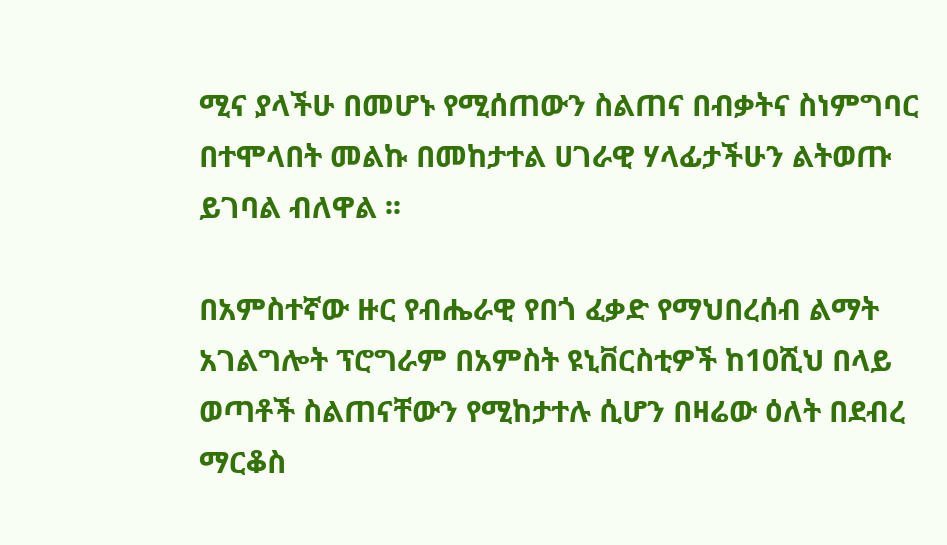ሚና ያላችሁ በመሆኑ የሚሰጠውን ስልጠና በብቃትና ስነምግባር በተሞላበት መልኩ በመከታተል ሀገራዊ ሃላፊታችሁን ልትወጡ ይገባል ብለዋል ፡፡

በአምስተኛው ዙር የብሔራዊ የበጎ ፈቃድ የማህበረሰብ ልማት አገልግሎት ፕሮግራም በአምስት ዩኒቨርስቲዎች ከ10ሺህ በላይ ወጣቶች ስልጠናቸውን የሚከታተሉ ሲሆን በዛሬው ዕለት በደብረ ማርቆስ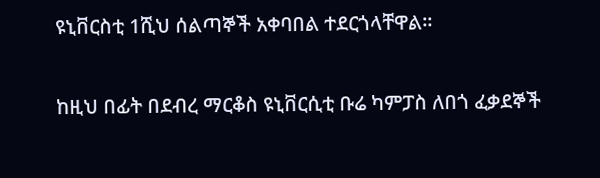ዩኒቨርስቲ 1ሺህ ሰልጣኞች አቀባበል ተደርጎላቸዋል።

ከዚህ በፊት በደብረ ማርቆስ ዩኒቨርሲቲ ቡሬ ካምፓስ ለበጎ ፈቃደኞች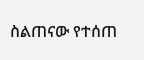ስልጠናው የተሰጠ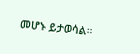መሆኑ ይታወሳል።